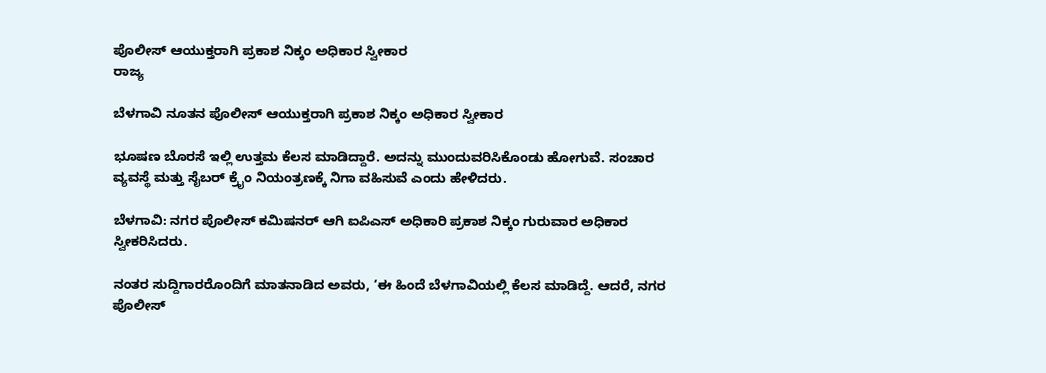ಪೊಲೀಸ್ ಆಯುಕ್ತರಾಗಿ ಪ್ರಕಾಶ ನಿಕ್ಕಂ ಅಧಿಕಾರ ಸ್ವೀಕಾರ
ರಾಜ್ಯ

ಬೆಳಗಾವಿ ನೂತನ ಪೊಲೀಸ್ ಆಯುಕ್ತರಾಗಿ ಪ್ರಕಾಶ ನಿಕ್ಕಂ ಅಧಿಕಾರ ಸ್ವೀಕಾರ

ಭೂಷಣ ಬೊರಸೆ ಇಲ್ಲಿ ಉತ್ತಮ ಕೆಲಸ ಮಾಡಿದ್ದಾರೆ. ಅದನ್ನು ಮುಂದುವರಿಸಿಕೊಂಡು ಹೋಗುವೆ. ಸಂಚಾರ ವ್ಯವಸ್ಥೆ ಮತ್ತು ಸೈಬರ್ ಕ್ರೈಂ ನಿಯಂತ್ರಣಕ್ಕೆ ನಿಗಾ ವಹಿಸುವೆ ಎಂದು ಹೇಳಿದರು.

ಬೆಳಗಾವಿ: ನಗರ ಪೊಲೀಸ್‌ ಕಮಿಷನರ್‌ ಆಗಿ ಐಪಿಎಸ್‌ ಅಧಿಕಾರಿ ಪ್ರಕಾಶ ನಿಕ್ಕಂ ಗುರುವಾರ ಅಧಿಕಾರ ಸ್ವೀಕರಿಸಿದರು.

ನಂತರ ಸುದ್ದಿಗಾರರೊಂದಿಗೆ ಮಾತನಾಡಿದ ಅವರು, ‘ಈ ಹಿಂದೆ ಬೆಳಗಾವಿಯಲ್ಲಿ ಕೆಲಸ ಮಾಡಿದ್ದೆ. ಆದರೆ, ನಗರ ಪೊಲೀಸ್‌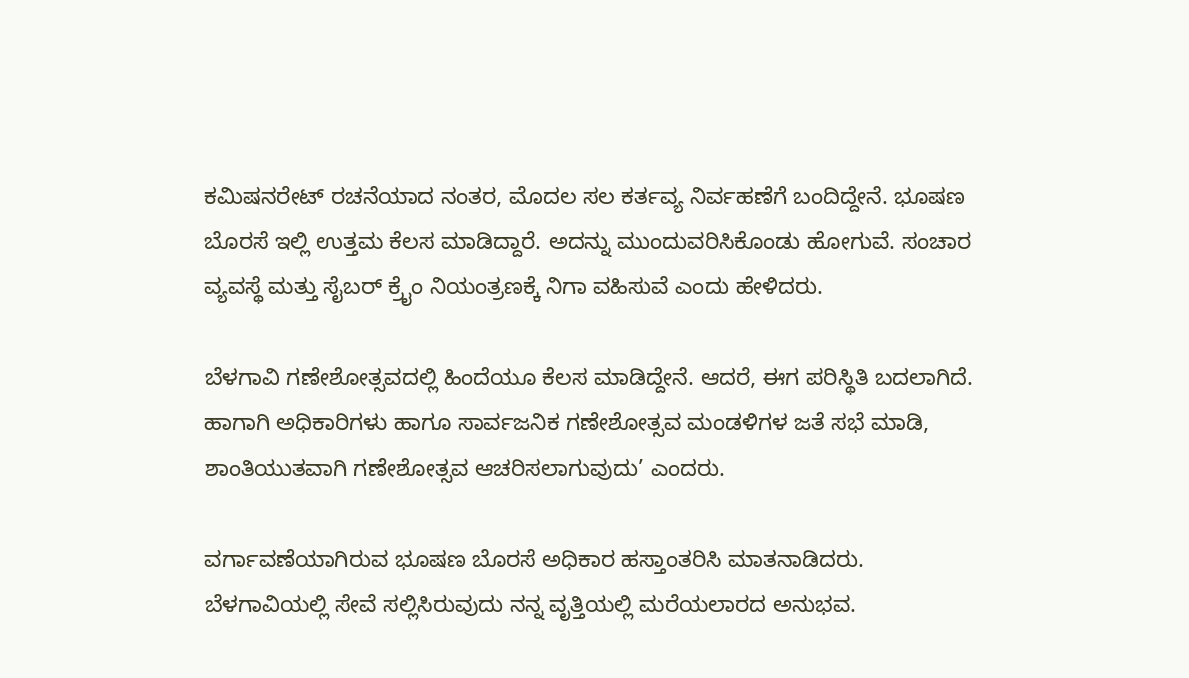ಕಮಿಷನರೇಟ್‌ ರಚನೆಯಾದ ನಂತರ, ಮೊದಲ ಸಲ ಕರ್ತವ್ಯ ನಿರ್ವಹಣೆಗೆ ಬಂದಿದ್ದೇನೆ. ಭೂಷಣ ಬೊರಸೆ ಇಲ್ಲಿ ಉತ್ತಮ ಕೆಲಸ ಮಾಡಿದ್ದಾರೆ. ಅದನ್ನು ಮುಂದುವರಿಸಿಕೊಂಡು ಹೋಗುವೆ. ಸಂಚಾರ ವ್ಯವಸ್ಥೆ ಮತ್ತು ಸೈಬರ್ ಕ್ರೈಂ ನಿಯಂತ್ರಣಕ್ಕೆ ನಿಗಾ ವಹಿಸುವೆ ಎಂದು ಹೇಳಿದರು.

ಬೆಳಗಾವಿ ಗಣೇಶೋತ್ಸವದಲ್ಲಿ ಹಿಂದೆಯೂ ಕೆಲಸ ಮಾಡಿದ್ದೇನೆ. ಆದರೆ, ಈಗ ಪರಿಸ್ಥಿತಿ ಬದಲಾಗಿದೆ. ಹಾಗಾಗಿ ಅಧಿಕಾರಿಗಳು ಹಾಗೂ ಸಾರ್ವಜನಿಕ ಗಣೇಶೋತ್ಸವ ಮಂಡಳಿಗಳ ಜತೆ ಸಭೆ ಮಾಡಿ, ಶಾಂತಿಯುತವಾಗಿ ಗಣೇಶೋತ್ಸವ ಆಚರಿಸಲಾಗುವುದು’ ಎಂದರು.

ವರ್ಗಾವಣೆಯಾಗಿರುವ ಭೂಷಣ ಬೊರಸೆ ಅಧಿಕಾರ ಹಸ್ತಾಂತರಿಸಿ ಮಾತನಾಡಿದರು. ಬೆಳಗಾವಿಯಲ್ಲಿ ಸೇವೆ ಸಲ್ಲಿಸಿರುವುದು ನನ್ನ ವೃತ್ತಿಯಲ್ಲಿ ಮರೆಯಲಾರದ ಅನುಭವ.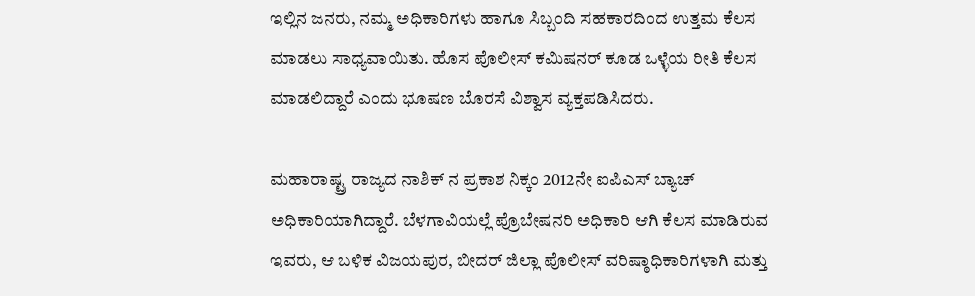ಇಲ್ಲಿನ ಜನರು, ನಮ್ಮ ಅಧಿಕಾರಿಗಳು ಹಾಗೂ ಸಿಬ್ಬಂದಿ ಸಹಕಾರದಿಂದ ಉತ್ತಮ ಕೆಲಸ ಮಾಡಲು ಸಾಧ್ಯವಾಯಿತು. ಹೊಸ ಪೊಲೀಸ್ ಕಮಿಷನರ್ ಕೂಡ ಒಳ್ಳೆಯ ರೀತಿ ಕೆಲಸ ಮಾಡಲಿದ್ದಾರೆ ಎಂದು ಭೂಷಣ ಬೊರಸೆ ವಿಶ್ವಾಸ ವ್ಯಕ್ತಪಡಿಸಿದರು.

ಮಹಾರಾಷ್ಟ್ರ ರಾಜ್ಯದ ನಾಶಿಕ್‌ ನ ಪ್ರಕಾಶ ನಿಕ್ಕಂ 2012ನೇ ಐಪಿಎಸ್‌ ಬ್ಯಾಚ್ ಅಧಿಕಾರಿಯಾಗಿದ್ದಾರೆ. ಬೆಳಗಾವಿಯಲ್ಲೆ ಪ್ರೊಬೇಷನರಿ ಅಧಿಕಾರಿ ಆಗಿ ಕೆಲಸ ಮಾಡಿರುವ ಇವರು, ಆ ಬಳಿಕ ವಿಜಯಪುರ, ಬೀದರ್‌ ಜಿಲ್ಲಾ ಪೊಲೀಸ್‌ ವರಿಷ್ಠಾಧಿಕಾರಿಗಳಾಗಿ ಮತ್ತು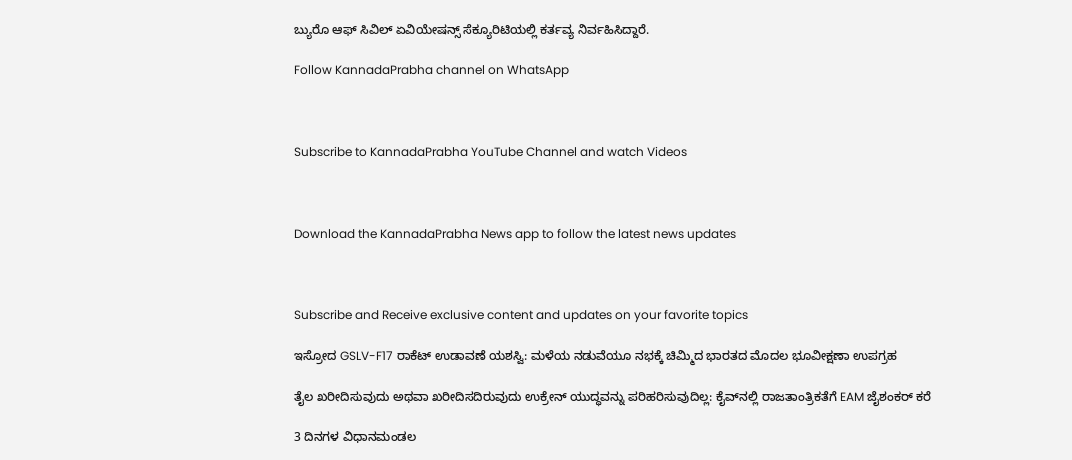ಬ್ಯುರೊ ಆಫ್‌ ಸಿವಿಲ್‌ ಏವಿಯೇಷನ್ಸ್‌ ಸೆಕ್ಯೂರಿಟಿಯಲ್ಲಿ ಕರ್ತವ್ಯ ನಿರ್ವಹಿಸಿದ್ದಾರೆ.

Follow KannadaPrabha channel on WhatsApp



Subscribe to KannadaPrabha YouTube Channel and watch Videos



Download the KannadaPrabha News app to follow the latest news updates



Subscribe and Receive exclusive content and updates on your favorite topics

ಇಸ್ರೋದ GSLV-F17 ರಾಕೆಟ್‌ ಉಡಾವಣೆ ಯಶಸ್ವಿ: ಮಳೆಯ ನಡುವೆಯೂ ನಭಕ್ಕೆ ಚಿಮ್ಮಿದ ಭಾರತದ ಮೊದಲ ಭೂವೀಕ್ಷಣಾ ಉಪಗ್ರಹ

ತೈಲ ಖರೀದಿಸುವುದು ಅಥವಾ ಖರೀದಿಸದಿರುವುದು ಉಕ್ರೇನ್ ಯುದ್ಧವನ್ನು ಪರಿಹರಿಸುವುದಿಲ್ಲ: ಕೈವ್‌ನಲ್ಲಿ ರಾಜತಾಂತ್ರಿಕತೆಗೆ EAM ಜೈಶಂಕರ್ ಕರೆ

3 ದಿನಗಳ ವಿಧಾನಮಂಡಲ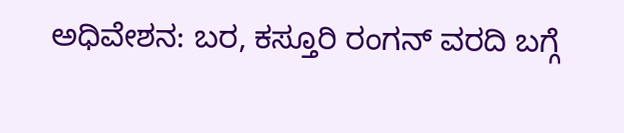ಅಧಿವೇಶನ: ಬರ, ಕಸ್ತೂರಿ ರಂಗನ್ ವರದಿ ಬಗ್ಗೆ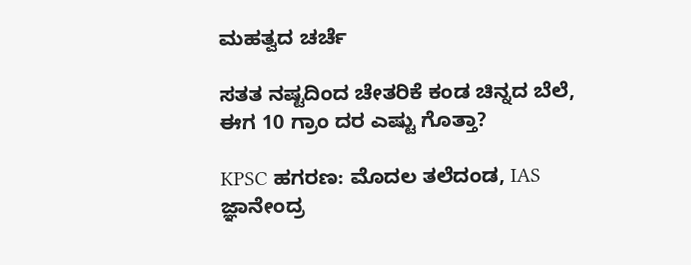ಮಹತ್ವದ ಚರ್ಚೆ

ಸತತ ನಷ್ಟದಿಂದ ಚೇತರಿಕೆ ಕಂಡ ಚಿನ್ನದ ಬೆಲೆ, ಈಗ 10 ಗ್ರಾಂ ದರ ಎಷ್ಟು ಗೊತ್ತಾ?

KPSC ಹಗರಣ: ಮೊದಲ ತಲೆದಂಡ, IAS ಜ್ಞಾನೇಂದ್ರ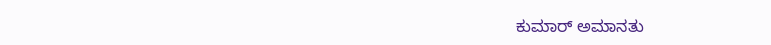ಕುಮಾರ್ ಅಮಾನತು